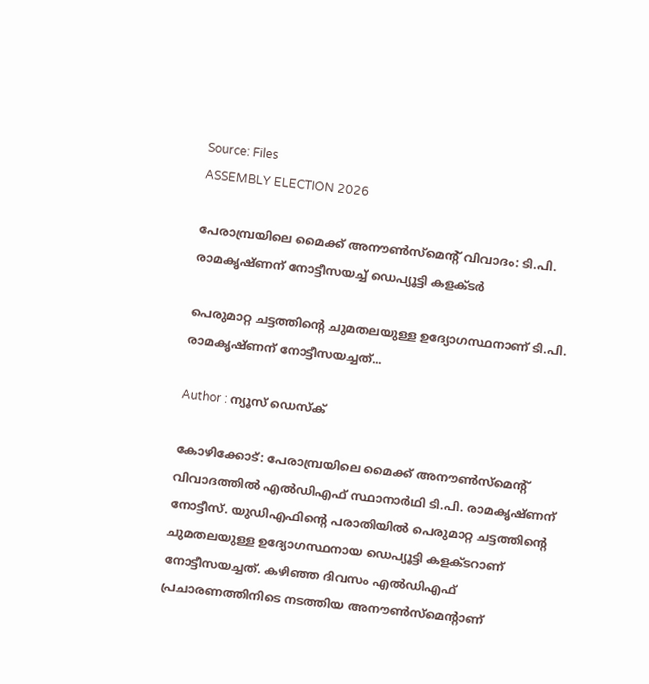Source: Files
ASSEMBLY ELECTION 2026

പേരാമ്പ്രയിലെ മൈക്ക് അനൗൺസ്മെൻ്റ് വിവാദം: ടി.പി. രാമകൃഷ്ണന് നോട്ടീസയച്ച് ഡെപ്യൂട്ടി കളക്ടർ

പെരുമാറ്റ ചട്ടത്തിന്റെ ചുമതലയുള്ള ഉദ്യോഗസ്ഥനാണ് ടി.പി. രാമകൃഷ്ണന് നോട്ടീസയച്ചത്...

Author : ന്യൂസ് ഡെസ്ക്

കോഴിക്കോട്: പേരാമ്പ്രയിലെ മൈക്ക് അനൗൺസ്മെന്റ് വിവാദത്തിൽ എൽഡിഎഫ് സ്ഥാനാർഥി ടി.പി. രാമകൃഷ്ണന് നോട്ടീസ്. യുഡിഎഫിൻ്റെ പരാതിയിൽ പെരുമാറ്റ ചട്ടത്തിന്റെ ചുമതലയുള്ള ഉദ്യോഗസ്ഥനായ ഡെപ്യൂട്ടി കളക്ടറാണ് നോട്ടീസയച്ചത്. കഴിഞ്ഞ ദിവസം എൽഡിഎഫ് പ്രചാരണത്തിനിടെ നടത്തിയ അനൗൺസ്‌മെൻ്റാണ്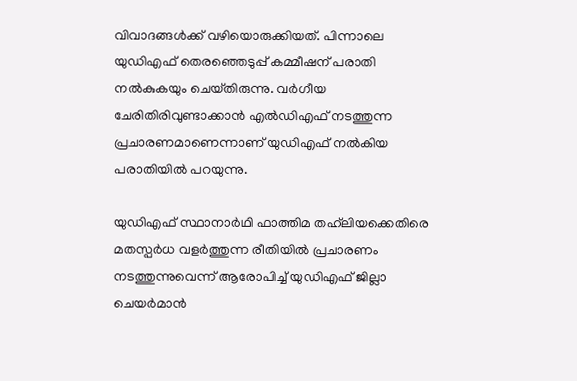വിവാദങ്ങൾക്ക് വഴിയൊരുക്കിയത്. പിന്നാലെ യുഡിഎഫ് തെരഞ്ഞെടുപ്പ് കമ്മീഷന് പരാതി നൽകുകയും ചെയ്‌തിരുന്നു. വർഗീയ ചേരിതിരിവുണ്ടാക്കാൻ എൽഡിഎഫ് നടത്തുന്ന പ്രചാരണമാണെന്നാണ് യുഡിഎഫ് നൽകിയ പരാതിയിൽ പറയുന്നു.

യുഡിഎഫ് സ്ഥാനാർഥി ഫാത്തിമ തഹ്‌ലിയക്കെതിരെ മതസ്പർധ വളർത്തുന്ന രീതിയിൽ പ്രചാരണം നടത്തുന്നുവെന്ന് ആരോപിച്ച് യുഡിഎഫ് ജില്ലാ ചെയർമാൻ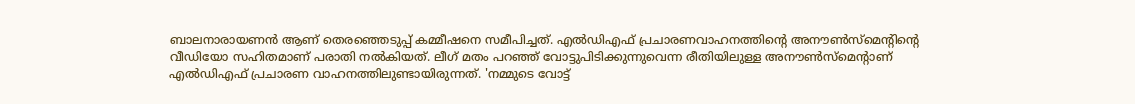ബാലനാരായണൻ ആണ് തെരഞ്ഞെടുപ്പ് കമ്മീഷനെ സമീപിച്ചത്. എൽഡിഎഫ് പ്രചാരണവാഹനത്തിൻ്റെ അനൗൺസ്‌മെൻ്റിൻ്റെ വീഡിയോ സഹിതമാണ് പരാതി നൽകിയത്. ലീഗ് മതം പറഞ്ഞ് വോട്ടുപിടിക്കുന്നുവെന്ന രീതിയിലുള്ള അനൗൺസ്‌മെൻ്റാണ് എൽഡിഎഫ് പ്രചാരണ വാഹനത്തിലുണ്ടായിരുന്നത്. 'നമ്മുടെ വോട്ട്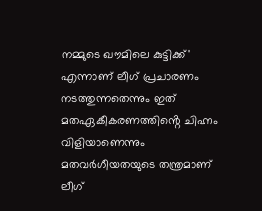നമ്മുടെ ഖൗമിലെ കുട്ടിക്ക്' എന്നാണ് ലീഗ് പ്രചാരണം നടത്തുന്നതെന്നും ഇത് മതഏകീകരണത്തിൻ്റെ ചിഹ്നം വിളിയാണെന്നും മതവർഗീയതയുടെ തന്ത്രമാണ് ലീഗ്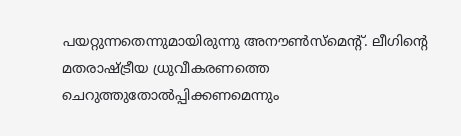പയറ്റുന്നതെന്നുമായിരുന്നു അനൗൺസ്‌മെൻ്റ്. ലീഗിൻ്റെ മതരാഷ്ട്രീയ ധ്രുവീകരണത്തെ ചെറുത്തുതോൽപ്പിക്കണമെന്നും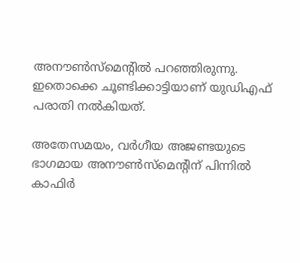അനൗൺസ്‌മെൻ്റിൽ പറഞ്ഞിരുന്നു. ഇതൊക്കെ ചൂണ്ടിക്കാട്ടിയാണ് യുഡിഎഫ് പരാതി നൽകിയത്.

അതേസമയം, വർഗീയ അജണ്ടയുടെ ഭാഗമായ അനൗൺസ്‌മെൻ്റിന് പിന്നിൽ കാഫിർ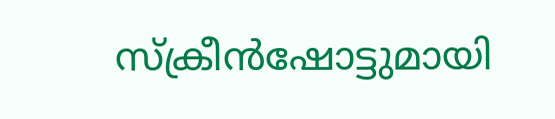സ്ക്രീൻഷോട്ടുമായി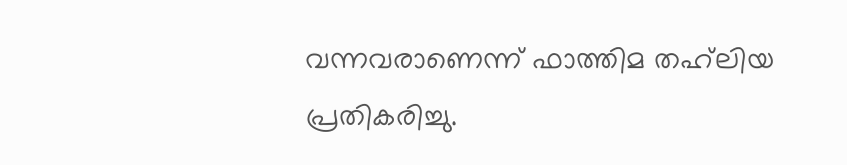വന്നവരാണെന്ന് ഫാത്തിമ തഹ്‌ലിയ പ്രതികരിച്ചു.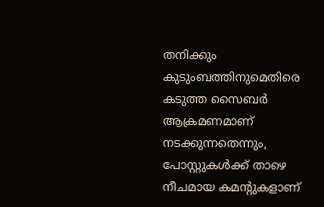തനിക്കും കുടുംബത്തിനുമെതിരെ കടുത്ത സൈബർ ആക്രമണമാണ് നടക്കുന്നതെന്നും, പോസ്റ്റുകൾക്ക് താഴെ നീചമായ കമൻ്റുകളാണ്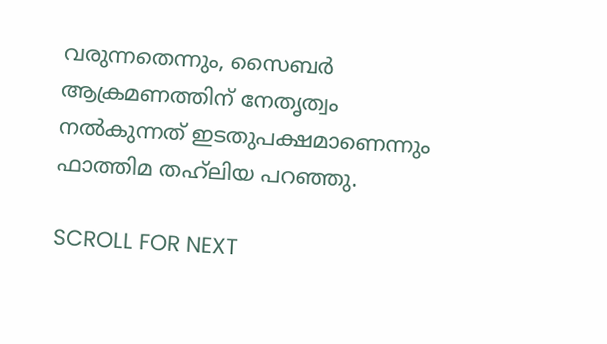വരുന്നതെന്നും, സൈബർ ആക്രമണത്തിന് നേതൃത്വം നൽകുന്നത് ഇടതുപക്ഷമാണെന്നും ഫാത്തിമ തഹ്‌ലിയ പറഞ്ഞു.

SCROLL FOR NEXT